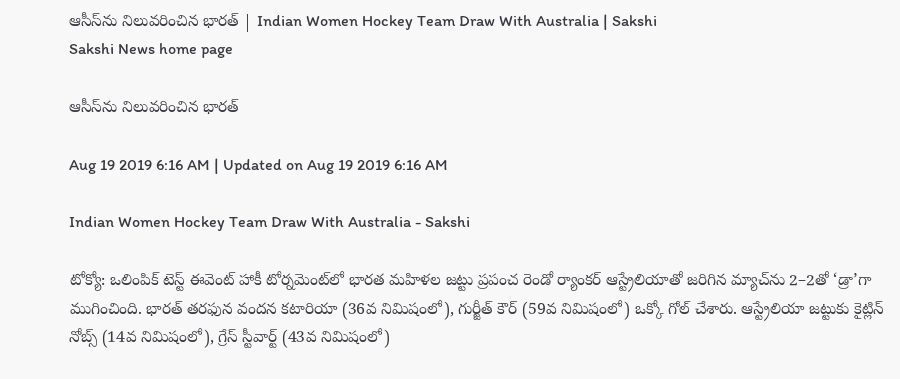ఆసీస్‌ను నిలువరించిన భారత్‌ | Indian Women Hockey Team Draw With Australia | Sakshi
Sakshi News home page

ఆసీస్‌ను నిలువరించిన భారత్‌

Aug 19 2019 6:16 AM | Updated on Aug 19 2019 6:16 AM

Indian Women Hockey Team Draw With Australia - Sakshi

టోక్యో: ఒలింపిక్‌ టెస్ట్‌ ఈవెంట్‌ హాకీ టోర్నమెంట్‌లో భారత మహిళల జట్టు ప్రపంచ రెండో ర్యాంకర్‌ ఆస్ట్రేలియాతో జరిగిన మ్యాచ్‌ను 2–2తో ‘డ్రా’గా ముగించింది. భారత్‌ తరఫున వందన కటారియా (36వ నిమిషంలో), గుర్జీత్‌ కౌర్‌ (59వ నిమిషంలో) ఒక్కో గోల్‌ చేశారు. ఆస్ట్రేలియా జట్టుకు కైట్లిన్‌ నోబ్స్‌ (14వ నిమిషంలో), గ్రేస్‌ స్టీవార్ట్‌ (43వ నిమిషంలో)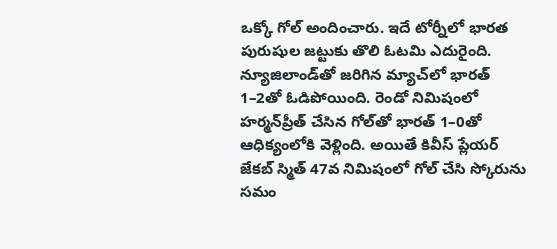ఒక్కో గోల్‌ అందించారు. ఇదే టోర్నీలో భారత పురుషుల జట్టుకు తొలి ఓటమి ఎదురైంది. న్యూజిలాండ్‌తో జరిగిన మ్యాచ్‌లో భారత్‌ 1–2తో ఓడిపోయింది. రెండో నిమిషంలో హర్మన్‌ప్రీత్‌ చేసిన గోల్‌తో భారత్‌ 1–0తో ఆధిక్యంలోకి వెళ్లింది. అయితే కివీస్‌ ప్లేయర్‌ జేకబ్‌ స్మిత్‌ 47వ నిమిషంలో గోల్‌ చేసి స్కోరును సమం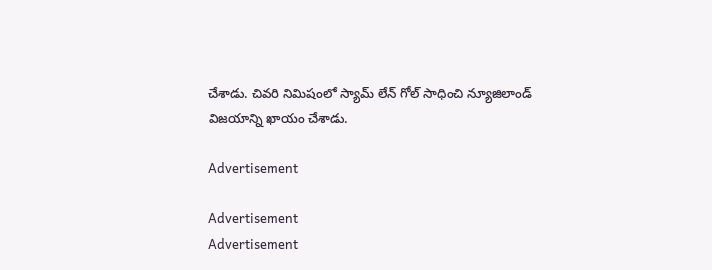చేశాడు. చివరి నిమిషంలో స్యామ్‌ లేన్‌ గోల్‌ సాధించి న్యూజిలాండ్‌ విజయాన్ని ఖాయం చేశాడు.

Advertisement

Advertisement
Advertisement